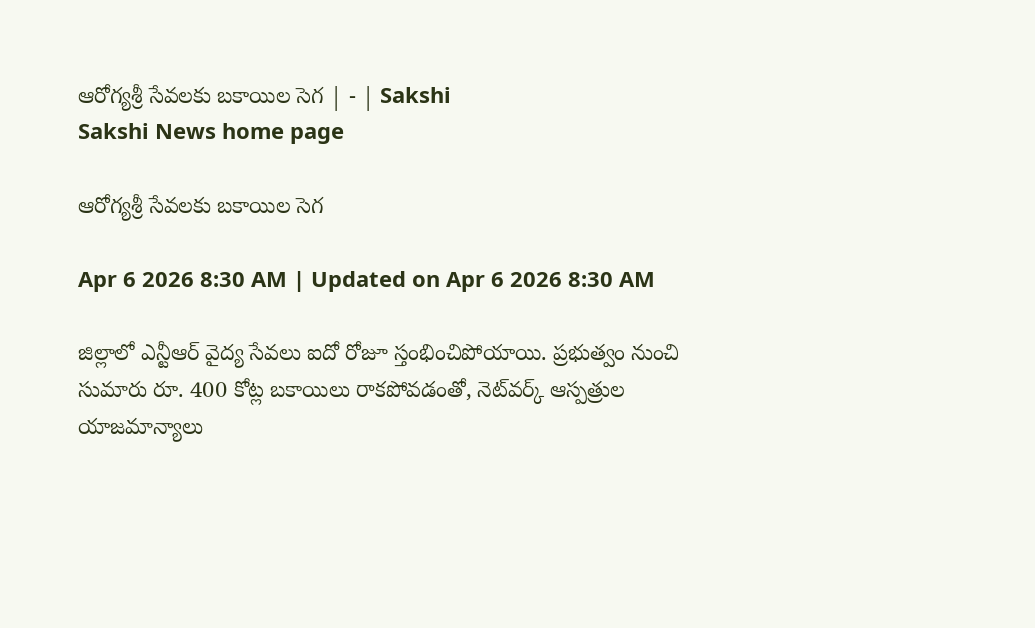ఆరోగ్యశ్రీ సేవలకు బకాయిల సెగ | - | Sakshi
Sakshi News home page

ఆరోగ్యశ్రీ సేవలకు బకాయిల సెగ

Apr 6 2026 8:30 AM | Updated on Apr 6 2026 8:30 AM

జిల్లాలో ఎన్టీఆర్‌ వైద్య సేవలు ఐదో రోజూ స్తంభించిపోయాయి. ప్రభుత్వం నుంచి సుమారు రూ. 400 కోట్ల బకాయిలు రాకపోవడంతో, నెట్‌వర్క్‌ ఆస్పత్రుల యాజమాన్యాలు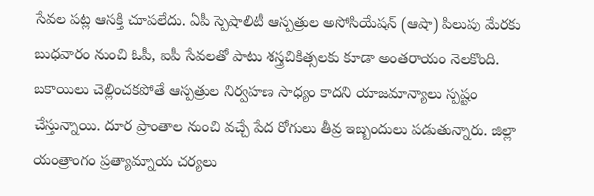సేవల పట్ల ఆసక్తి చూపలేదు. ఏపీ స్పెషాలిటీ ఆస్పత్రుల అసోసియేషన్‌ (ఆషా) పిలుపు మేరకు బుధవారం నుంచి ఓపీ, ఐపీ సేవలతో పాటు శస్త్రచికిత్సలకు కూడా అంతరాయం నెలకొంది. బకాయిలు చెల్లించకపోతే ఆస్పత్రుల నిర్వహణ సాధ్యం కాదని యాజమాన్యాలు స్పష్టం చేస్తున్నాయి. దూర ప్రాంతాల నుంచి వచ్చే పేద రోగులు తీవ్ర ఇబ్బందులు పడుతున్నారు. జిల్లా యంత్రాంగం ప్రత్యామ్నాయ చర్యలు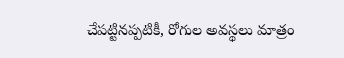చేపట్టినప్పటికీ, రోగుల అవస్థలు మాత్రం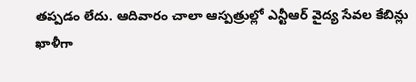తప్పడం లేదు. ఆదివారం చాలా ఆస్పత్రుల్లో ఎన్టీఆర్‌ వైద్య సేవల కేబిన్లు ఖాళీగా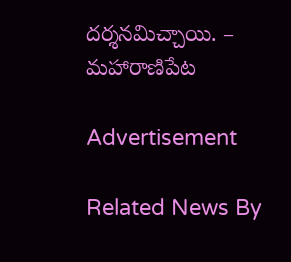దర్శనమిచ్చాయి. – మహారాణిపేట

Advertisement

Related News By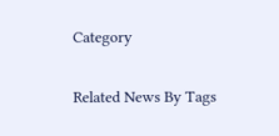Category

Related News By Tags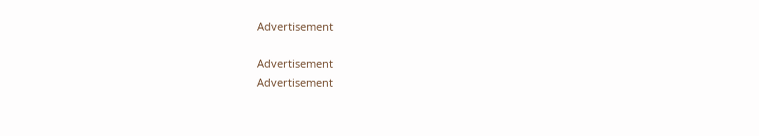Advertisement

Advertisement
Advertisement